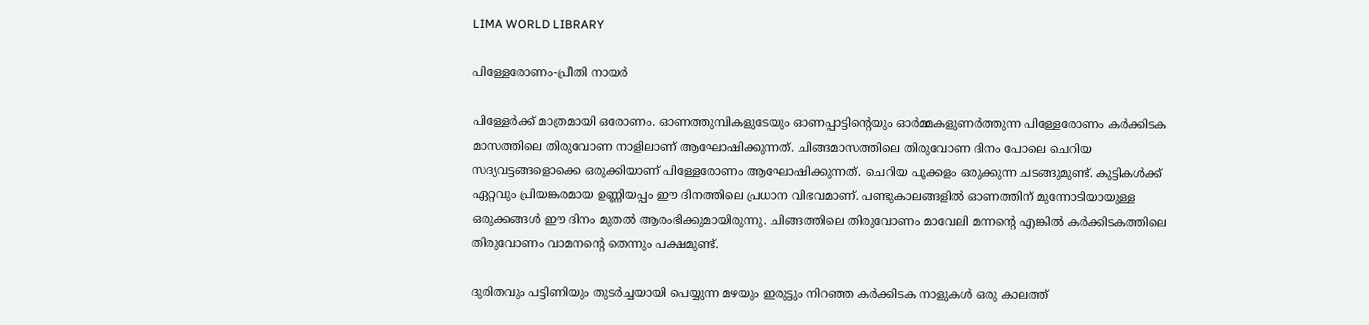LIMA WORLD LIBRARY

പിള്ളേരോണം-പ്രീതി നായര്‍

പിള്ളേര്‍ക്ക് മാത്രമായി ഒരോണം. ഓണത്തുമ്പികളുടേയും ഓണപ്പാട്ടിന്റെയും ഓര്‍മ്മകളുണര്‍ത്തുന്ന പിള്ളേരോണം കര്‍ക്കിടക മാസത്തിലെ തിരുവോണ നാളിലാണ് ആഘോഷിക്കുന്നത്. ചിങ്ങമാസത്തിലെ തിരുവോണ ദിനം പോലെ ചെറിയ സദ്യവട്ടങ്ങളൊക്കെ ഒരുക്കിയാണ് പിള്ളേരോണം ആഘോഷിക്കുന്നത്. ചെറിയ പൂക്കളം ഒരുക്കുന്ന ചടങ്ങുമുണ്ട്. കുട്ടികള്‍ക്ക് ഏറ്റവും പ്രിയങ്കരമായ ഉണ്ണിയപ്പം ഈ ദിനത്തിലെ പ്രധാന വിഭവമാണ്. പണ്ടുകാലങ്ങളില്‍ ഓണത്തിന് മുന്നോടിയായുള്ള ഒരുക്കങ്ങള്‍ ഈ ദിനം മുതല്‍ ആരംഭിക്കുമായിരുന്നു. ചിങ്ങത്തിലെ തിരുവോണം മാവേലി മന്നന്റെ എങ്കില്‍ കര്‍ക്കിടകത്തിലെ തിരുവോണം വാമനന്റെ തെന്നും പക്ഷമുണ്ട്.

ദുരിതവും പട്ടിണിയും തുടര്‍ച്ചയായി പെയ്യുന്ന മഴയും ഇരുട്ടും നിറഞ്ഞ കര്‍ക്കിടക നാളുകള്‍ ഒരു കാലത്ത്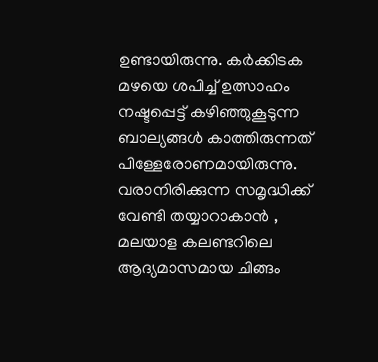ഉണ്ടായിരുന്നു. കര്‍ക്കിടക മഴയെ ശപിച്ച് ഉത്സാഹം നഷ്ടപ്പെട്ട് കഴിഞ്ഞുകൂടുന്ന ബാല്യങ്ങള്‍ കാത്തിരുന്നത് പിള്ളേരോണമായിരുന്നു. വരാനിരിക്കുന്ന സമൃദ്ധിക്ക് വേണ്ടി തയ്യാറാകാന്‍ , മലയാള കലണ്ടറിലെ ആദ്യമാസമായ ചിങ്ങം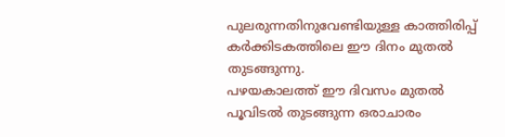പുലരുന്നതിനുവേണ്ടിയുള്ള കാത്തിരിപ്പ് കര്‍ക്കിടകത്തിലെ ഈ ദിനം മുതല്‍ തുടങ്ങുന്നു.
പഴയകാലത്ത് ഈ ദിവസം മുതല്‍ പൂവിടല്‍ തുടങ്ങുന്ന ഒരാചാരം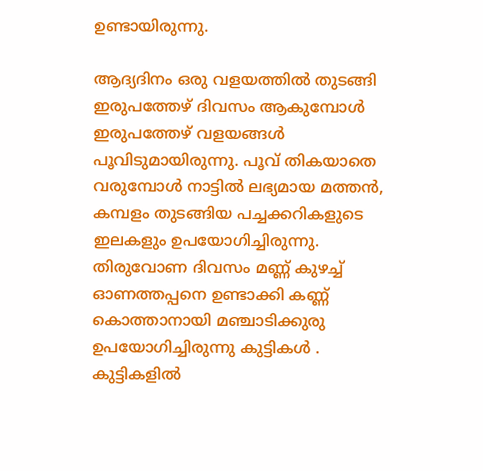ഉണ്ടായിരുന്നു.

ആദ്യദിനം ഒരു വളയത്തില്‍ തുടങ്ങി ഇരുപത്തേഴ് ദിവസം ആകുമ്പോള്‍ ഇരുപത്തേഴ് വളയങ്ങള്‍ പൂവിടുമായിരുന്നു. പൂവ് തികയാതെ വരുമ്പോള്‍ നാട്ടില്‍ ലഭ്യമായ മത്തന്‍, കമ്പളം തുടങ്ങിയ പച്ചക്കറികളുടെ ഇലകളും ഉപയോഗിച്ചിരുന്നു. തിരുവോണ ദിവസം മണ്ണ് കുഴച്ച് ഓണത്തപ്പനെ ഉണ്ടാക്കി കണ്ണ് കൊത്താനായി മഞ്ചാടിക്കുരു ഉപയോഗിച്ചിരുന്നു കുട്ടികള്‍ .
കുട്ടികളില്‍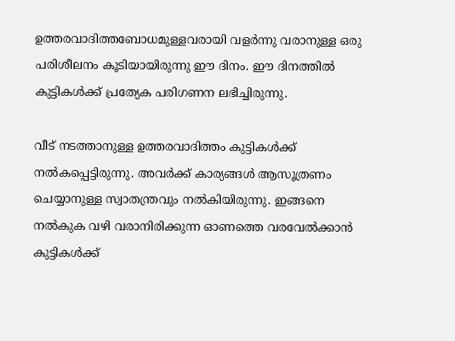ഉത്തരവാദിത്തബോധമുള്ളവരായി വളര്‍ന്നു വരാനുള്ള ഒരു പരിശീലനം കൂടിയായിരുന്നു ഈ ദിനം. ഈ ദിനത്തില്‍ കുട്ടികള്‍ക്ക് പ്രത്യേക പരിഗണന ലഭിച്ചിരുന്നു.

വീട് നടത്താനുള്ള ഉത്തരവാദിത്തം കുട്ടികള്‍ക്ക് നല്‍കപ്പെട്ടിരുന്നു. അവര്‍ക്ക് കാര്യങ്ങള്‍ ആസൂത്രണം ചെയ്യാനുള്ള സ്വാതന്ത്രവും നല്‍കിയിരുന്നു. ഇങ്ങനെ നല്‍കുക വഴി വരാനിരിക്കുന്ന ഓണത്തെ വരവേല്‍ക്കാന്‍ കുട്ടികള്‍ക്ക്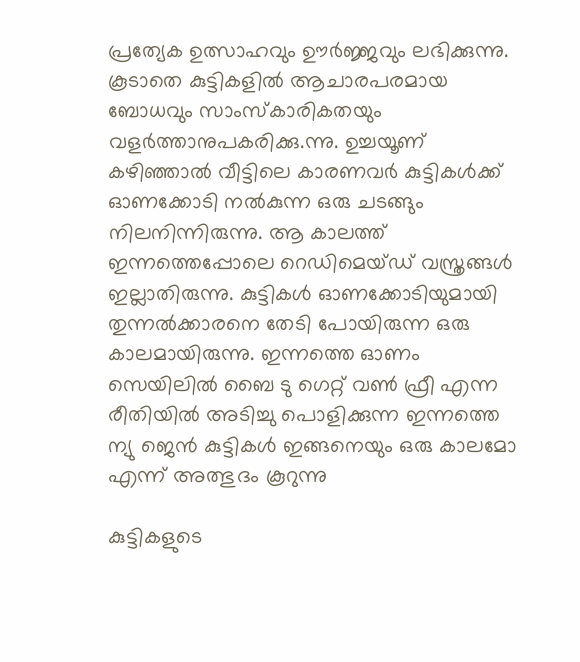പ്രത്യേക ഉത്സാഹവും ഊര്‍ജ്ജവും ലഭിക്കുന്നു. കൂടാതെ കുട്ടികളില്‍ ആചാരപരമായ ബോധവും സാംസ്‌കാരികതയും വളര്‍ത്താനുപകരിക്കു.ന്നു. ഉച്ചയൂണ് കഴിഞ്ഞാല്‍ വീട്ടിലെ കാരണവര്‍ കുട്ടികള്‍ക്ക് ഓണക്കോടി നല്‍കുന്ന ഒരു ചടങ്ങും നിലനിന്നിരുന്നു. ആ കാലത്ത് ഇന്നത്തെപ്പോലെ റെഡിമെയ്ഡ് വസ്ത്രങ്ങള്‍ ഇല്ലാതിരുന്നു. കുട്ടികള്‍ ഓണക്കോടിയുമായി തുന്നല്‍ക്കാരനെ തേടി പോയിരുന്ന ഒരു കാലമായിരുന്നു. ഇന്നത്തെ ഓണം സെയിലില്‍ ബൈ ടു ഗെറ്റ് വണ്‍ ഫ്രീ എന്ന രീതിയില്‍ അടിച്ചു പൊളിക്കുന്ന ഇന്നത്തെ ന്യു ജെന്‍ കുട്ടികള്‍ ഇങ്ങനെയും ഒരു കാലമോ എന്ന് അത്ഭുദം കൂറുന്നു

കുട്ടികളുടെ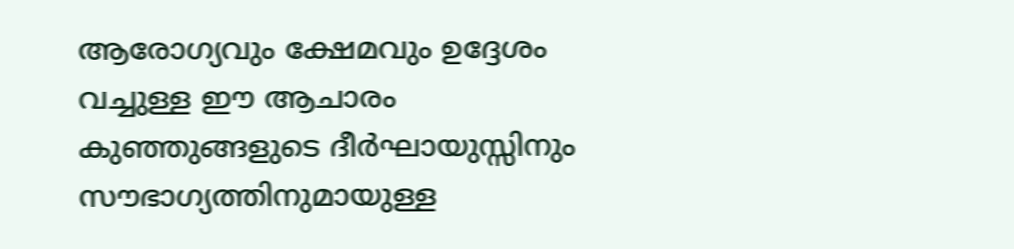ആരോഗ്യവും ക്ഷേമവും ഉദ്ദേശം വച്ചുള്ള ഈ ആചാരം കുഞ്ഞുങ്ങളുടെ ദീര്‍ഘായുസ്സിനും സൗഭാഗ്യത്തിനുമായുള്ള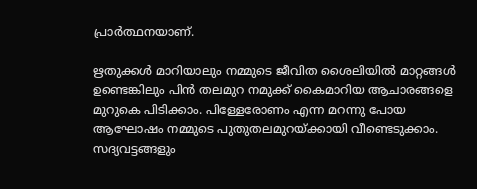പ്രാര്‍ത്ഥനയാണ്.

ഋതുക്കള്‍ മാറിയാലും നമ്മുടെ ജീവിത ശൈലിയില്‍ മാറ്റങ്ങള്‍ ഉണ്ടെങ്കിലും പിന്‍ തലമുറ നമുക്ക് കൈമാറിയ ആചാരങ്ങളെ മുറുകെ പിടിക്കാം. പിള്ളേരോണം എന്ന മറന്നു പോയ ആഘോഷം നമ്മുടെ പുതുതലമുറയ്ക്കായി വീണ്ടെടുക്കാം. സദ്യവട്ടങ്ങളും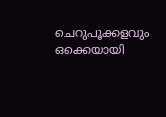ചെറുപൂക്കളവും ഒക്കെയായി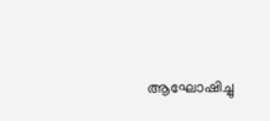ആഘോഷിച്ചു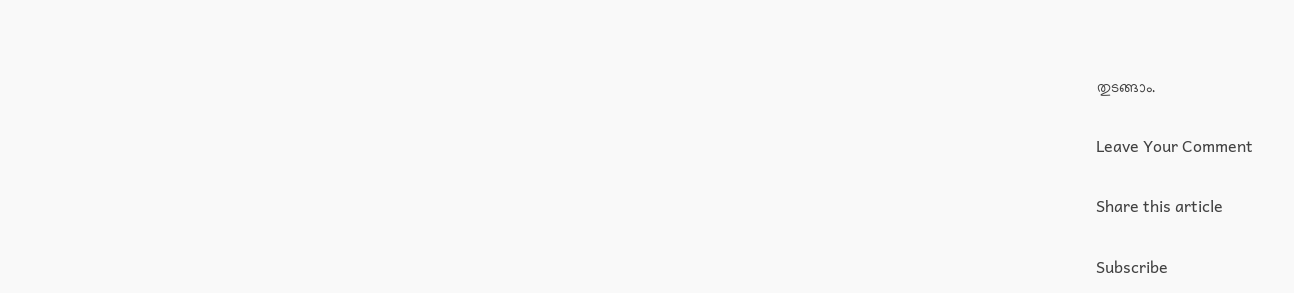തുടങ്ങാം.

Leave Your Comment

Share this article

Subscribe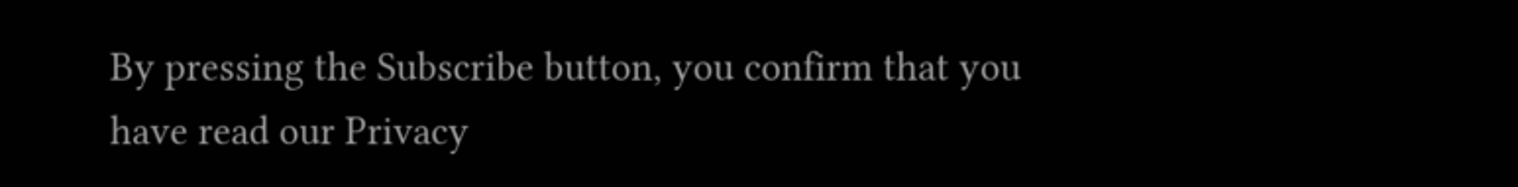By pressing the Subscribe button, you confirm that you have read our Privacy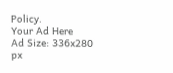Policy.
Your Ad Here
Ad Size: 336x280 px